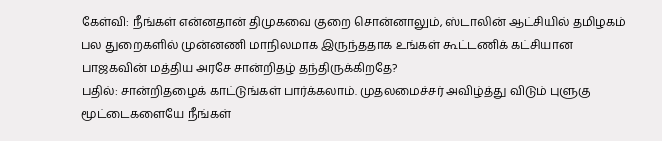கேள்வி: நீங்கள் என்னதான் திமுகவை குறை சொன்னாலும், ஸ்டாலின் ஆட்சியில் தமிழகம் பல துறைகளில் முன்னணி மாநிலமாக இருந்ததாக உங்கள் கூட்டணிக் கட்சியான பாஜகவின் மத்திய அரசே சான்றிதழ் தந்திருக்கிறதே?
பதில்: சான்றிதழைக் காட்டுங்கள் பார்க்கலாம். முதலமைச்சர் அவிழ்த்து விடும் புளுகு மூட்டைகளையே நீங்கள்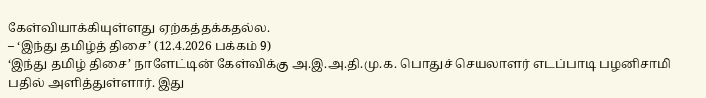கேள்வியாக்கியுள்ளது ஏற்கத்தக்கதல்ல.
– ‘இந்து தமிழ்த் திசை’ (12.4.2026 பக்கம் 9)
‘இந்து தமிழ் திசை’ நாளேட்டின் கேள்விக்கு அ.இ.அ.தி.மு.க. பொதுச் செயலாளர் எடப்பாடி பழனிசாமி பதில் அளித்துள்ளார். இது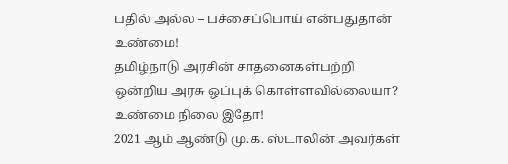பதில் அல்ல – பச்சைப்பொய் என்பதுதான் உண்மை!
தமிழ்நாடு அரசின் சாதனைகள்பற்றி ஒன்றிய அரசு ஒப்புக் கொள்ளவில்லையா? உண்மை நிலை இதோ!
2021 ஆம் ஆண்டு மு.க. ஸ்டாலின் அவர்கள்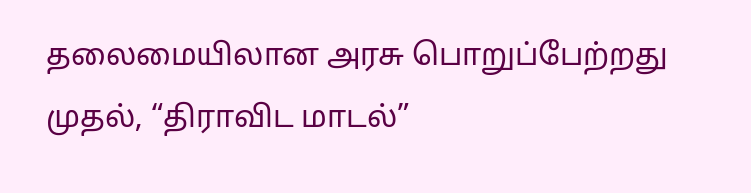தலைமையிலான அரசு பொறுப்பேற்றது முதல், “திராவிட மாடல்”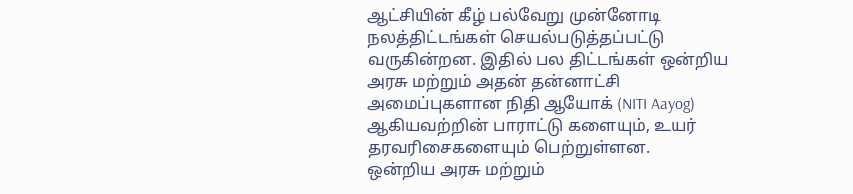ஆட்சியின் கீழ் பல்வேறு முன்னோடி நலத்திட்டங்கள் செயல்படுத்தப்பட்டு வருகின்றன. இதில் பல திட்டங்கள் ஒன்றிய அரசு மற்றும் அதன் தன்னாட்சி அமைப்புகளான நிதி ஆயோக் (NITI Aayog) ஆகியவற்றின் பாராட்டு களையும், உயர் தரவரிசைகளையும் பெற்றுள்ளன.
ஒன்றிய அரசு மற்றும்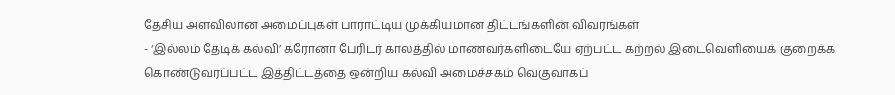தேசிய அளவிலான அமைப்புகள் பாராட்டிய முக்கியமான திட்டங்களின் விவரங்கள்
- ‘இல்லம் தேடிக் கல்வி’ கரோனா பேரிடர் காலத்தில் மாணவர்களிடையே ஏற்பட்ட கற்றல் இடைவெளியைக் குறைக்க கொண்டுவரப்பட்ட இத்திட்டத்தை ஒன்றிய கல்வி அமைச்சகம் வெகுவாகப்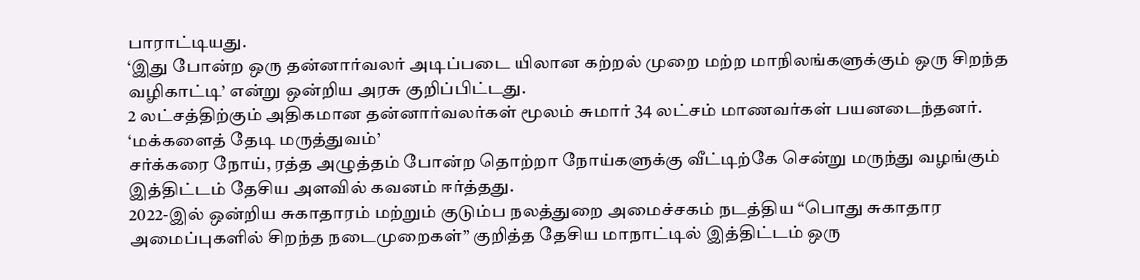பாராட்டியது.
‘இது போன்ற ஒரு தன்னார்வலர் அடிப்படை யிலான கற்றல் முறை மற்ற மாநிலங்களுக்கும் ஒரு சிறந்த வழிகாட்டி’ என்று ஒன்றிய அரசு குறிப்பிட்டது.
2 லட்சத்திற்கும் அதிகமான தன்னார்வலர்கள் மூலம் சுமார் 34 லட்சம் மாணவர்கள் பயனடைந்தனர்.
‘மக்களைத் தேடி மருத்துவம்’
சர்க்கரை நோய், ரத்த அழுத்தம் போன்ற தொற்றா நோய்களுக்கு வீட்டிற்கே சென்று மருந்து வழங்கும் இத்திட்டம் தேசிய அளவில் கவனம் ஈர்த்தது.
2022-இல் ஒன்றிய சுகாதாரம் மற்றும் குடும்ப நலத்துறை அமைச்சகம் நடத்திய “பொது சுகாதார அமைப்புகளில் சிறந்த நடைமுறைகள்” குறித்த தேசிய மாநாட்டில் இத்திட்டம் ஒரு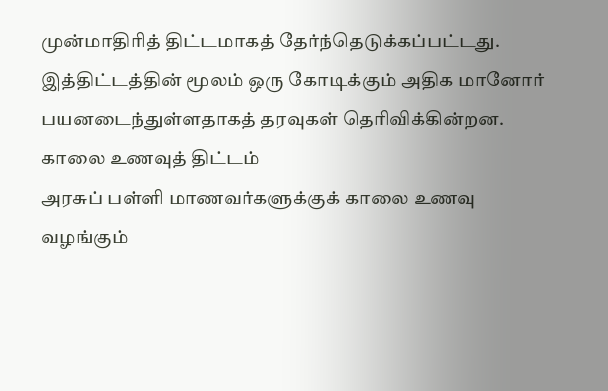முன்மாதிரித் திட்டமாகத் தேர்ந்தெடுக்கப்பட்டது.
இத்திட்டத்தின் மூலம் ஒரு கோடிக்கும் அதிக மானோர் பயனடைந்துள்ளதாகத் தரவுகள் தெரிவிக்கின்றன.
காலை உணவுத் திட்டம்
அரசுப் பள்ளி மாணவர்களுக்குக் காலை உணவு வழங்கும்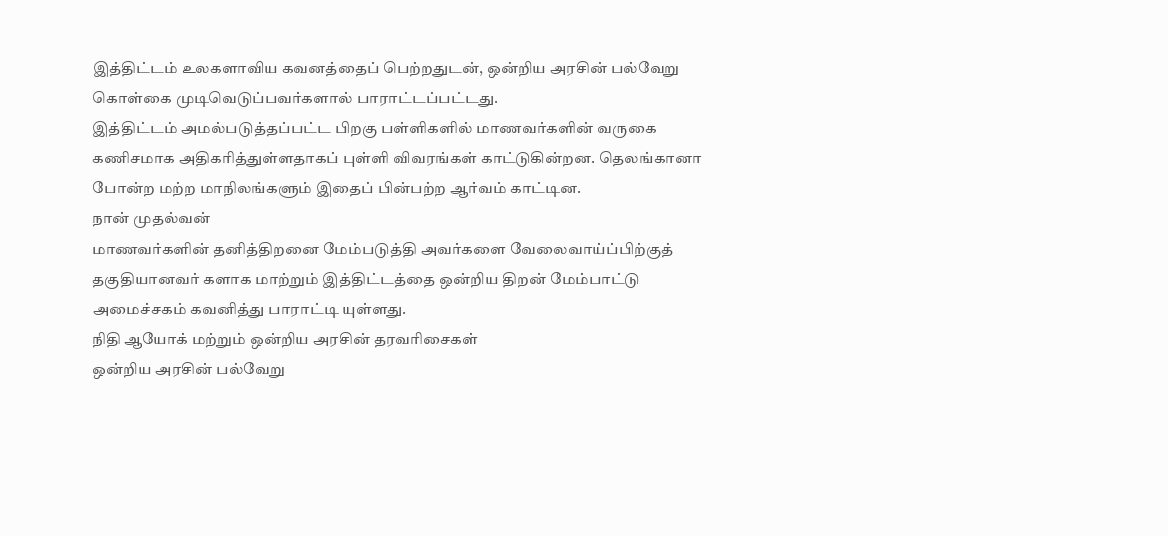இத்திட்டம் உலகளாவிய கவனத்தைப் பெற்றதுடன், ஒன்றிய அரசின் பல்வேறு கொள்கை முடிவெடுப்பவர்களால் பாராட்டப்பட்டது.
இத்திட்டம் அமல்படுத்தப்பட்ட பிறகு பள்ளிகளில் மாணவர்களின் வருகை கணிசமாக அதிகரித்துள்ளதாகப் புள்ளி விவரங்கள் காட்டுகின்றன. தெலங்கானா போன்ற மற்ற மாநிலங்களும் இதைப் பின்பற்ற ஆர்வம் காட்டின.
நான் முதல்வன்
மாணவர்களின் தனித்திறனை மேம்படுத்தி அவர்களை வேலைவாய்ப்பிற்குத் தகுதியானவர் களாக மாற்றும் இத்திட்டத்தை ஒன்றிய திறன் மேம்பாட்டு அமைச்சகம் கவனித்து பாராட்டி யுள்ளது.
நிதி ஆயோக் மற்றும் ஒன்றிய அரசின் தரவரிசைகள்
ஒன்றிய அரசின் பல்வேறு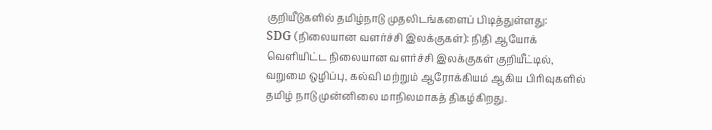குறியீடுகளில் தமிழ்நாடு முதலிடங்களைப் பிடித்துள்ளது:
SDG (நிலையான வளர்ச்சி இலக்குகள்): நிதி ஆயோக் வெளியிட்ட நிலையான வளர்ச்சி இலக்குகள் குறியீட்டில், வறுமை ஒழிப்பு, கல்வி மற்றும் ஆரோக்கியம் ஆகிய பிரிவுகளில் தமிழ் நாடு முன்னிலை மாநிலமாகத் திகழ்கிறது.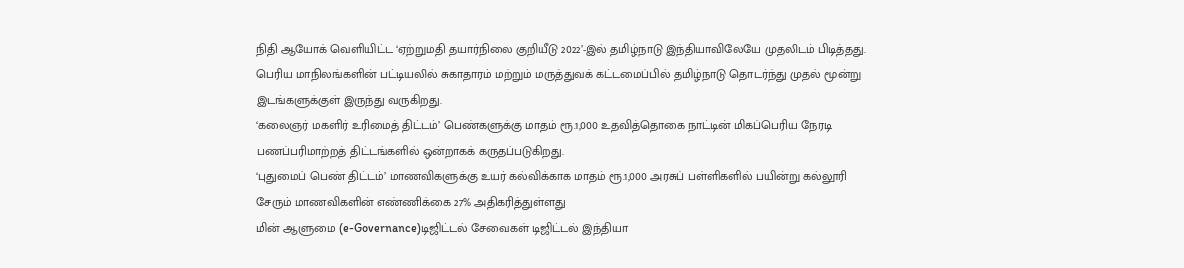நிதி ஆயோக் வெளியிட்ட ‘ஏற்றுமதி தயார்நிலை குறியீடு 2022’-இல் தமிழ்நாடு இந்தியாவிலேயே முதலிடம் பிடித்தது.
பெரிய மாநிலங்களின் பட்டியலில் சுகாதாரம் மற்றும் மருத்துவக் கட்டமைப்பில் தமிழ்நாடு தொடர்ந்து முதல் மூன்று இடங்களுக்குள் இருந்து வருகிறது.
‘கலைஞர் மகளிர் உரிமைத் திட்டம்’ பெண்களுக்கு மாதம் ரூ.1,000 உதவித்தொகை நாட்டின் மிகப்பெரிய நேரடி பணப்பரிமாற்றத் திட்டங்களில் ஒன்றாகக் கருதப்படுகிறது.
‘புதுமைப் பெண் திட்டம்’ மாணவிகளுக்கு உயர் கல்விக்காக மாதம் ரூ.1,000 அரசுப் பள்ளிகளில் பயின்று கல்லூரி சேரும் மாணவிகளின் எண்ணிக்கை 27% அதிகரித்துள்ளது
மின் ஆளுமை (e-Governance)டிஜிட்டல் சேவைகள் டிஜிட்டல் இந்தியா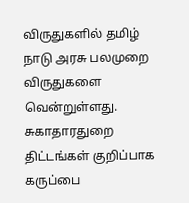விருதுகளில் தமிழ் நாடு அரசு பலமுறை விருதுகளை வென்றுள்ளது.
சுகாதாரதுறை திட்டங்கள் குறிப்பாக கருப்பை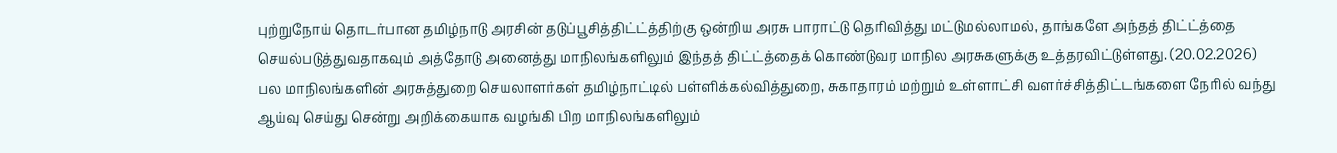புற்றுநோய் தொடர்பான தமிழ்நாடு அரசின் தடுப்பூசித்திட்ட்த்திற்கு ஒன்றிய அரசு பாராட்டு தெரிவித்து மட்டுமல்லாமல், தாங்களே அந்தத் திட்ட்த்தை செயல்படுத்துவதாகவும் அத்தோடு அனைத்து மாநிலங்களிலும் இந்தத் திட்ட்த்தைக் கொண்டுவர மாநில அரசுகளுக்கு உத்தரவிட்டுள்ளது. (20.02.2026)
பல மாநிலங்களின் அரசுத்துறை செயலாளர்கள் தமிழ்நாட்டில் பள்ளிக்கல்வித்துறை, சுகாதாரம் மற்றும் உள்ளாட்சி வளர்ச்சித்திட்டங்களை நேரில் வந்து ஆய்வு செய்து சென்று அறிக்கையாக வழங்கி பிற மாநிலங்களிலும்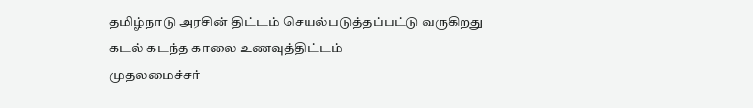தமிழ்நாடு அரசின் திட்டம் செயல்படுத்தப்பட்டு வருகிறது
கடல் கடந்த காலை உணவுத்திட்டம்
முதலமைச்சர்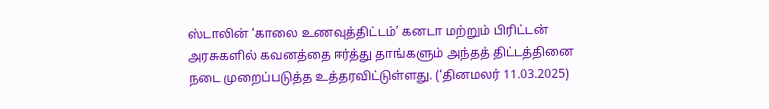ஸ்டாலின் ‘காலை உணவுத்திட்டம்’ கனடா மற்றும் பிரிட்டன் அரசுகளில் கவனத்தை ஈர்த்து தாங்களும் அந்தத் திட்டத்தினை நடை முறைப்படுத்த உத்தரவிட்டுள்ளது. (‘தினமலர் 11.03.2025)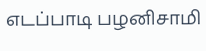எடப்பாடி பழனிசாமி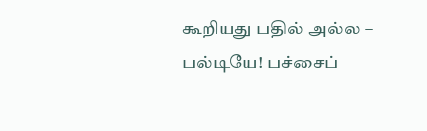கூறியது பதில் அல்ல – பல்டியே! பச்சைப்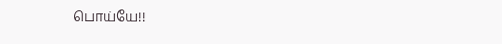பொய்யே!!